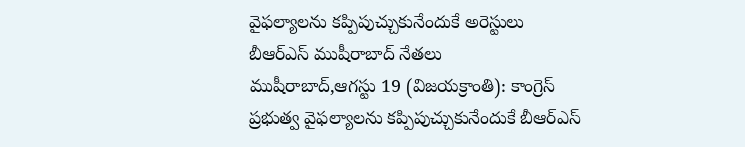వైఫల్యాలను కప్పిపుచ్చుకునేందుకే అరెస్టులు
బీఆర్ఎస్ ముషీరాబాద్ నేతలు
ముషీరాబాద్,ఆగస్టు 19 (విజయక్రాంతి): కాంగ్రెస్ ప్రభుత్వ వైఫల్యాలను కప్పిపుచ్చుకునేందుకే బీఆర్ఎస్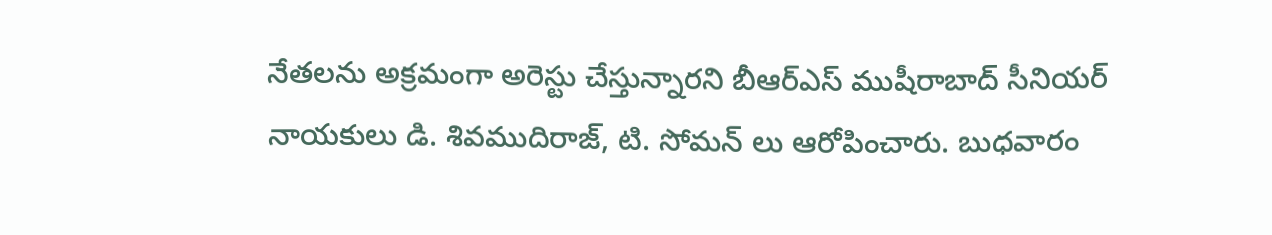నేతలను అక్రమంగా అరెస్టు చేస్తున్నారని బీఆర్ఎస్ ముషీరాబాద్ సీనియర్ నాయకులు డి. శివముదిరాజ్, టి. సోమన్ లు ఆరోపించారు. బుధవారం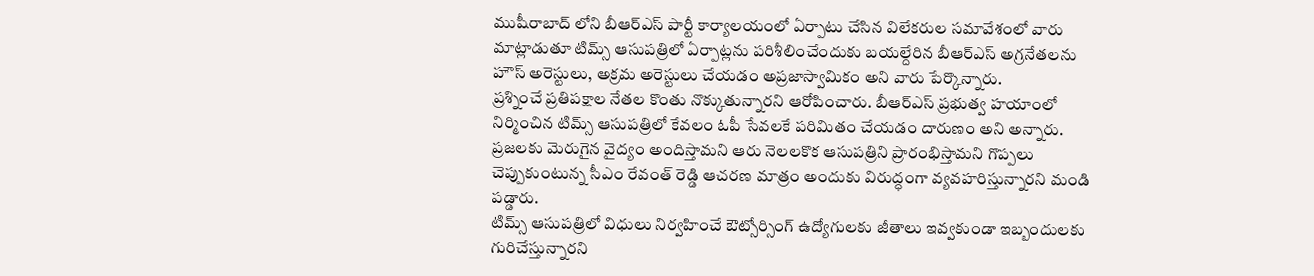ముషీరాబాద్ లోని బీఆర్ఎస్ పార్టీ కార్యాలయంలో ఏర్పాటు చేసిన విలేకరుల సమావేశంలో వారు మాట్లాడుతూ టిమ్స్ ఆసుపత్రిలో ఏర్పాట్లను పరిశీలించేందుకు బయల్దేరిన బీఆర్ఎస్ అగ్రనేతలను హౌస్ అరెస్టులు, అక్రమ అరెస్టులు చేయడం అప్రజాస్వామికం అని వారు పేర్కొన్నారు.
ప్రశ్నించే ప్రతిపక్షాల నేతల కొంతు నొక్కుతున్నారని ఆరోపించారు. బీఆర్ఎస్ ప్రభుత్వ హయాంలో నిర్మించిన టిమ్స్ ఆసుపత్రిలో కేవలం ఓపీ సేవలకే పరిమితం చేయడం దారుణం అని అన్నారు. ప్రజలకు మెరుగైన వైద్యం అందిస్తామని ఆరు నెలలకొక ఆసుపత్రిని ప్రారంభిస్తామని గొప్పలు చెప్పుకుంటున్న సీఎం రేవంత్ రెడ్డి ఆచరణ మాత్రం అందుకు విరుద్ధంగా వ్యవహరిస్తున్నారని మండి పడ్డారు.
టిమ్స్ ఆసుపత్రిలో విధులు నిర్వహించే ఔట్సోర్సింగ్ ఉద్యోగులకు జీతాలు ఇవ్వకుండా ఇబ్బందులకు గురిచేస్తున్నారని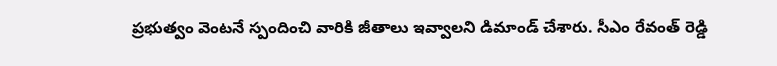ప్రభుత్వం వెంటనే స్పందించి వారికి జీతాలు ఇవ్వాలని డిమాండ్ చేశారు. సీఎం రేవంత్ రెడ్డి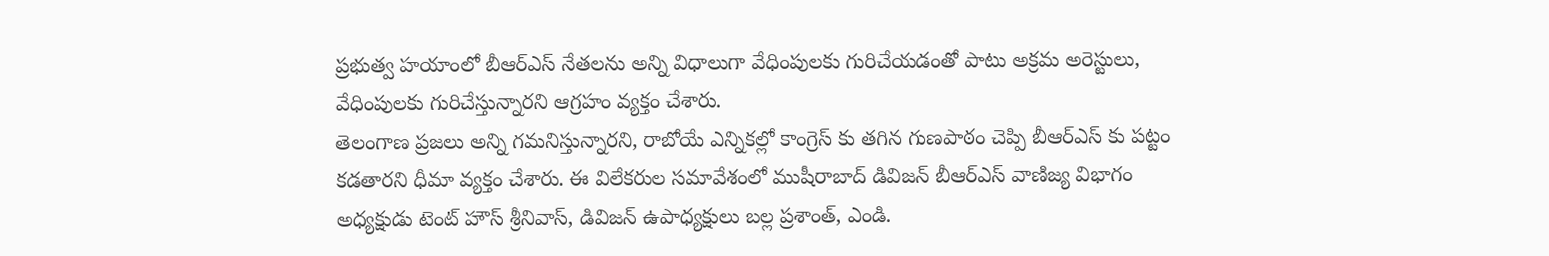ప్రభుత్వ హయాంలో బీఆర్ఎస్ నేతలను అన్ని విధాలుగా వేధింపులకు గురిచేయడంతో పాటు అక్రమ అరెస్టులు, వేధింపులకు గురిచేస్తున్నారని ఆగ్రహం వ్యక్తం చేశారు.
తెలంగాణ ప్రజలు అన్ని గమనిస్తున్నారని, రాబోయే ఎన్నికల్లో కాంగ్రెస్ కు తగిన గుణపాఠం చెప్పి బీఆర్ఎస్ కు పట్టం కడతారని ధీమా వ్యక్తం చేశారు. ఈ విలేకరుల సమావేశంలో ముషీరాబాద్ డివిజన్ బీఆర్ఎస్ వాణిజ్య విభాగం అధ్యక్షుడు టెంట్ హౌస్ శ్రీనివాస్, డివిజన్ ఉపాధ్యక్షులు బల్ల ప్రశాంత్, ఎండి.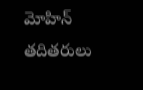మోహిన్ తదితరులు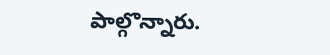పాల్గొన్నారు.